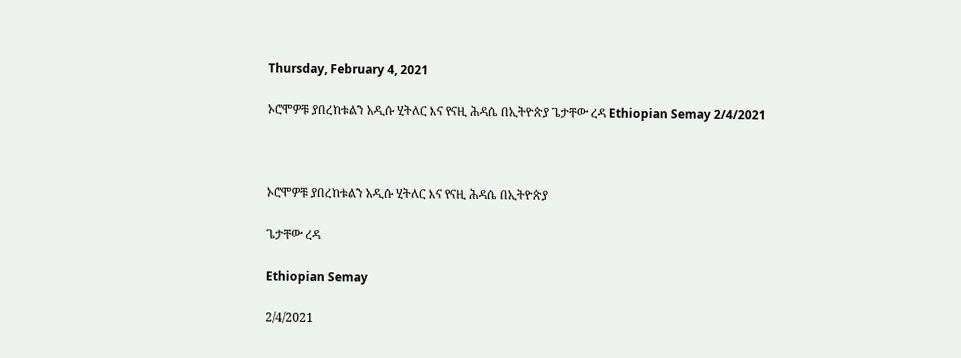Thursday, February 4, 2021

ኦሮሞዎቹ ያበረከቱልን አዲሱ ሂትለር እና የናዚ ሕዳሴ በኢትዮጵያ ጌታቸው ረዳ Ethiopian Semay 2/4/2021



ኦሮሞዎቹ ያበረከቱልን አዲሱ ሂትለር እና የናዚ ሕዳሴ በኢትዮጵያ

ጌታቸው ረዳ

Ethiopian Semay

2/4/2021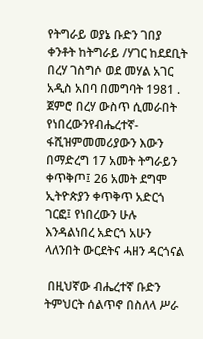የትግራይ ወያኔ ቡድን ገበያ ቀንቶት ከትግራይ /ሃገር ከደደቢት በረሃ ገስግሶ ወደ መሃል አገር አዲስ አበባ በመግባት 1981 . ጀምሮ በረሃ ውስጥ ሲመራበት የነበረውንየብሔረተኛ-ፋሺዝምመመሪያውን እውን በማድረግ 17 አመት ትግራይን ቀጥቅጦ፤ 26 አመት ደግሞ ኢትዮጵያን ቀጥቅጥ አድርጎ ገርፎ፤ የነበረውን ሁሉ እንዳልነበረ አድርጎ አሁን ላለንበት ውርደትና ሓዘን ዳርጎናል

 በዚህኛው ብሔረተኛ ቡድን ትምህርት ሰልጥኖ በስለላ ሥራ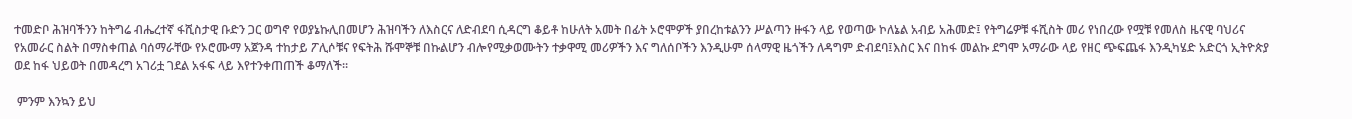ተመድቦ ሕዝባችንን ከትግሬ ብሔረተኛ ፋሺስታዊ ቡድን ጋር ወግኖ የወያኔኩሊበመሆን ሕዝባችን ለእስርና ለድብደባ ሲዳርግ ቆይቶ ከሁለት አመት በፊት ኦሮሞዎች ያበረከቱልንን ሥልጣን ዙፋን ላይ የወጣው ኮለኔል አብይ አሕመድ፤ የትግሬዎቹ ፋሺስት መሪ የነበረው የሟቹ የመለስ ዜናዊ ባህሪና የአመራር ስልት በማስቀጠል ባሰማራቸው የኦሮሙማ አጀንዳ ተከታይ ፖሊሶቹና የፍትሕ ሹሞኞቹ በኩልሆን ብሎየሚቃወሙትን ተቃዋሚ መሪዎችን እና ግለሰቦችን እንዲሁም ሰላማዊ ዜጎችን ለዳግም ድብደባ፤እስር እና በከፋ መልኩ ደግሞ አማራው ላይ የዘር ጭፍጨፋ እንዲካሄድ አድርጎ ኢትዮጵያ ወደ ከፋ ህይወት በመዳረግ አገሪቷ ገደል አፋፍ ላይ እየተንቀጠጠች ቆማለች።

 ምንም እንኳን ይህ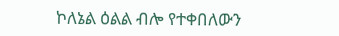ኮለኔል ዕልል ብሎ የተቀበለውን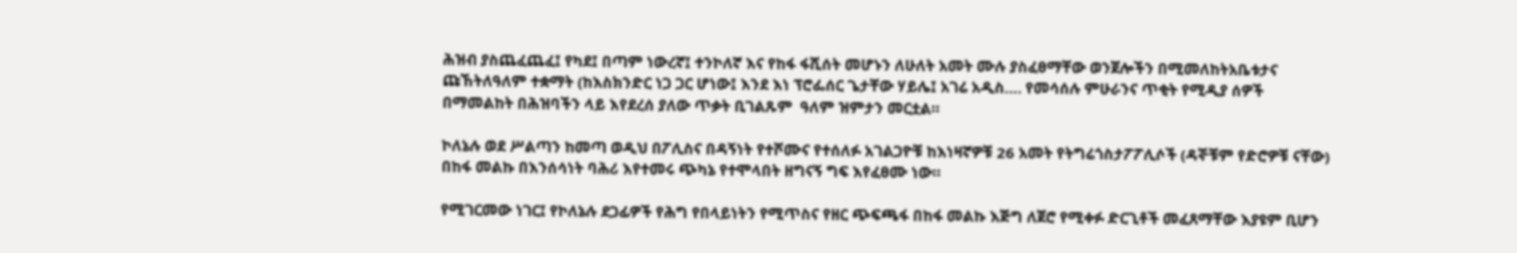ሕዝብ ያስጨፈጨፈ፤ የካደ፤ በጣም ነውረኛ፤ ተንኮለኛ እና የከፋ ፋሺሰት መሆኑን ለሁለት አመት ሙሉ ያስፈፀማቸው ወንጀሎችን በሚመለከትአቤቱታና ጩኸትለዓለም ተቋማት (ከእስክንድር ነጋ ጋር ሆነው፤ እንደ እነ ፕሮፌሰር ጌታቸው ሃይሌ፤ አገሬ አዲስ…. የመሳሰሉ ምሁራንና ጥቂት የሚዲያ ሰዎች  በማመልከት በሕዝባችን ላይ እየደረሰ ያለው ጥቃት ቢገልጹም  ዓለም ዝምታን መርቷል።

ኮለኔሉ ወደ ሥልጣን ከመጣ ወዲህ በፖሊስና በዳኝነት የተሾሙና የተሰለፉ አገልጋዮቹ ከእነዛኛዎቹ 26 አመት የትግሬጎስታፖፖሊሶች (ዳኞቹም የድሮዎቹ ናቸው) በከፋ መልኩ በእንሰሳነት ባሕሪ እየተመሩ ጭካኔ የተሞላበት ዘግናኝ ግፍ እየፈፀሙ ነው።

የሚገርመው ነገር፤ የኮለኔሉ ደጋፊዎች የሕግ የበላይነትን የሚጥስና የዘር ጭፍጫፋ በከፋ መልኩ እጅግ ለጀሮ የሚቀፉ ድርጊቶች መፈጸማቸው እያዩም ቢሆን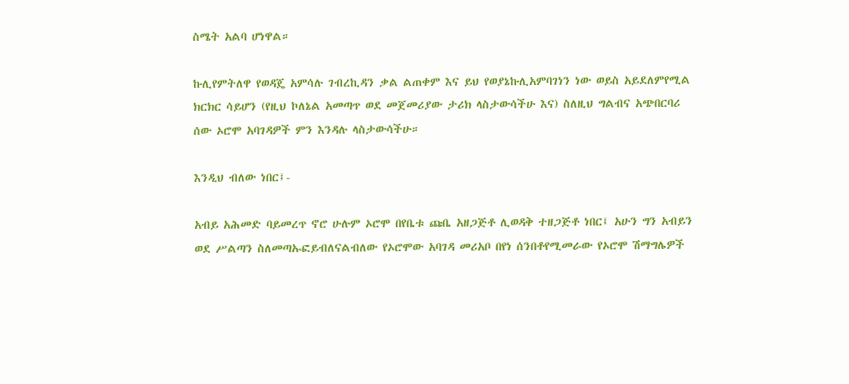ስሜት አልባ ሆነዋል።

ኩሊየምትለዋ የወዳጄ አምሳሉ ገብረኪዳን ቃል ልጠቀም እና ይህ የወያኔኩሊአምባገነን ነው ወይስ አይደለምየሚል ክርክር ሳይሆን (የዚህ ኮለኔል አመጣጥ ወደ መጀመሪያው ታሪክ ላስታውሳችሁ እና) ስለዚህ ግልብና አጭበርባሪ ሰው ኦሮሞ አባገዳዎች ምን እንዳሉ ላስታውሳችሁ።

እንዲህ ብለው ነበር፤-

አብይ አሕመድ ባይመረጥ ኖሮ ሁሉም ኦሮሞ በየቤቱ ጩቤ አዘጋጅቶ ሊወዳቅ ተዘጋጅቶ ነበር፤ አሁን ግን አብይን ወደ ሥልጣን ስለመጣኡፎይብለናልብለው የኦሮሞው አባገዳ መሪአቦ በየነ ሰንበቶየሚመራው የኦሮሞ ሽማግሌዎች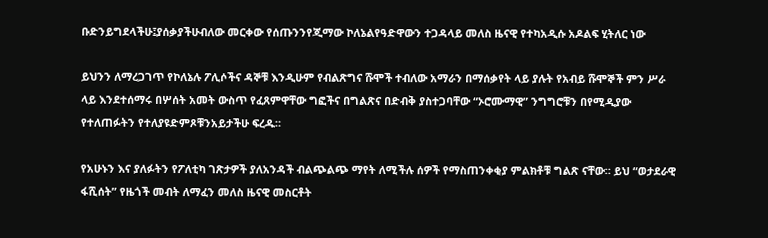ቡድንይግደላችሁ፤ያሰቃያችሁብለው መርቀው የሰጡንንየጂማው ኮለኔልየዓድዋውን ተጋዳላይ መለስ ዜናዊ የተካአዲሱ አዶልፍ ሂትለር ነው

ይህንን ለማረጋገጥ የኮለኔሉ ፖሊሶችና ዳኞቹ እንዲሁም የብልጽግና ሹሞች ተብለው አማራን በማሰቃየት ላይ ያሉት የአብይ ሹሞኞች ምን ሥራ ላይ እንደተሰማሩ በሦሰት አመት ውስጥ የፈጸምዋቸው ግፎችና በግልጽና በድብቅ ያስተጋባቸው “ኦሮሙማዊ” ንግግሮቹን በየሚዲያው የተለጠፉትን የተለያዩድምጾቹንአይታችሁ ፍረዱ።

የአሁኑን እና ያለፉትን የፖለቲካ ገጽታዎች ያለአንዳች ብልጭልጭ ማየት ለሚችሉ ሰዎች የማስጠንቀቂያ ምልክቶቹ ግልጽ ናቸው። ይህ “ወታደራዊ ፋሺሰት” የዜጎች መብት ለማፈን መለስ ዜናዊ መስርቶት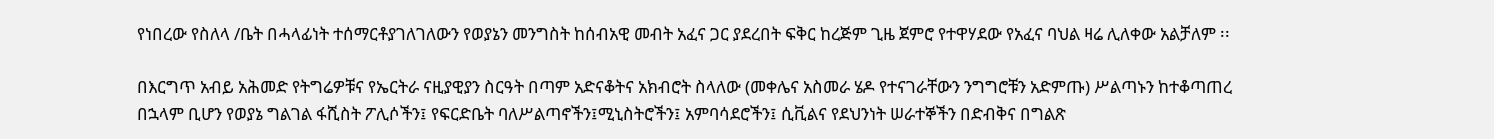የነበረው የስለላ /ቤት በሓላፊነት ተሰማርቶያገለገለውን የወያኔን መንግስት ከሰብአዊ መብት አፈና ጋር ያደረበት ፍቅር ከረጅም ጊዜ ጀምሮ የተዋሃደው የአፈና ባህል ዛሬ ሊለቀው አልቻለም ፡፡

በእርግጥ አብይ አሕመድ የትግሬዎቹና የኤርትራ ናዚያዊያን ስርዓት በጣም አድናቆትና አክብሮት ስላለው (መቀሌና አስመራ ሄዶ የተናገራቸውን ንግግሮቹን አድምጡ) ሥልጣኑን ከተቆጣጠረ በኋላም ቢሆን የወያኔ ግልገል ፋሺስት ፖሊሶችን፤ የፍርድቤት ባለሥልጣኖችን፤ሚኒስትሮችን፤ አምባሳደሮችን፤ ሲቪልና የደህንነት ሠራተኞችን በድብቅና በግልጽ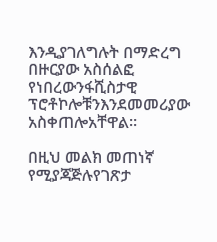እንዲያገለግሉት በማድረግ በዙርያው አስሰልፎ የነበረውንፋሺስታዊ ፕሮቶኮሎቹንእንደመመሪያው አስቀጠሎአቸዋል።

በዚህ መልክ መጠነኛ የሚያጃጅሉየገጽታ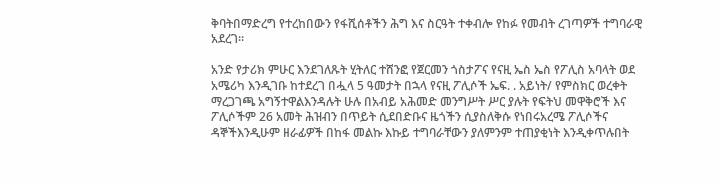ቅባትበማድረግ የተረከበውን የፋሺሰቶችን ሕግ እና ስርዓት ተቀብሎ የከፉ የመብት ረገጣዎች ተግባራዊ አደረገ።

አንድ የታሪክ ምሁር እንደገለጹት ሂትለር ተሸንፎ የጀርመን ጎስታፖና የናዚ ኤስ ኤስ የፖሊስ አባላት ወደ አሜሪካ እንዲገቡ ከተደረገ በሗላ 5 ዓመታት በኋላ የናዚ ፖሊሶች ኤፍ. . አይነት/ የምስክር ወረቀት ማረጋገጫ አግኝተዋልእንዳሉት ሁሉ በአብይ አሕመድ መንግሥት ሥር ያሉት የፍትህ መዋቅሮች እና ፖሊሶችም 26 አመት ሕዝብን በጥይት ሲደበድቡና ዜጎችን ሲያስለቅሱ የነበሩአረሜ ፖሊሶችና ዳኞችእንዲሁም ዘራፊዎች በከፋ መልኩ እኩይ ተግባራቸውን ያለምንም ተጠያቂነት እንዲቀጥሉበት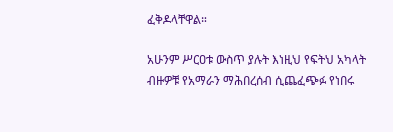ፈቅዶላቸዋል።

አሁንም ሥርዐቱ ውስጥ ያሉት እነዚህ የፍትህ አካላት ብዙዎቹ የአማራን ማሕበረሰብ ሲጨፈጭፉ የነበሩ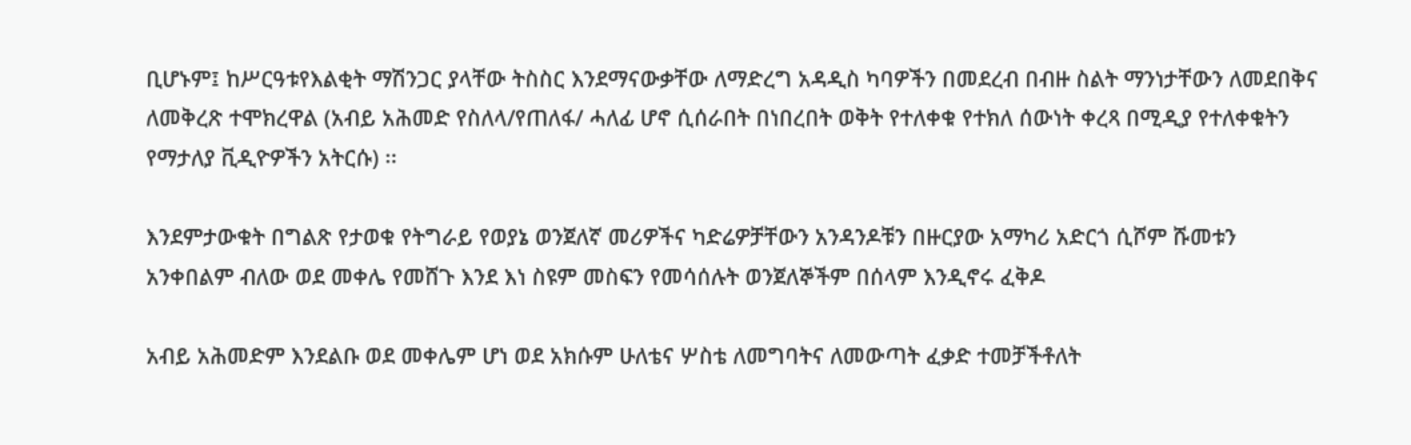ቢሆኑም፤ ከሥርዓቱየእልቂት ማሽንጋር ያላቸው ትስስር እንደማናውቃቸው ለማድረግ አዳዲስ ካባዎችን በመደረብ በብዙ ስልት ማንነታቸውን ለመደበቅና ለመቅረጽ ተሞክረዋል (አብይ አሕመድ የስለላ/የጠለፋ/ ሓለፊ ሆኖ ሲሰራበት በነበረበት ወቅት የተለቀቁ የተክለ ሰውነት ቀረጻ በሚዲያ የተለቀቁትን የማታለያ ቪዲዮዎችን አትርሱ) ፡፡

እንደምታውቁት በግልጽ የታወቁ የትግራይ የወያኔ ወንጀለኛ መሪዎችና ካድሬዎቻቸውን አንዳንዶቹን በዙርያው አማካሪ አድርጎ ሲሾም ሹመቱን አንቀበልም ብለው ወደ መቀሌ የመሸጉ እንደ እነ ስዩም መስፍን የመሳሰሉት ወንጀለኞችም በሰላም እንዲኖሩ ፈቅዶ

አብይ አሕመድም እንደልቡ ወደ መቀሌም ሆነ ወደ አክሱም ሁለቴና ሦስቴ ለመግባትና ለመውጣት ፈቃድ ተመቻችቶለት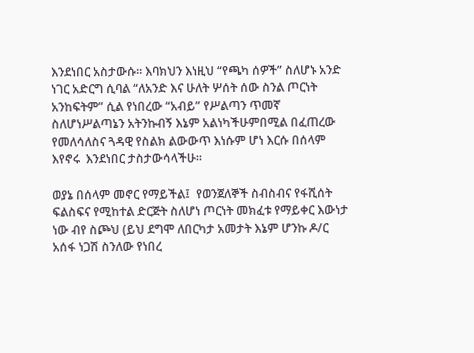እንደነበር አስታውሱ። እባክህን እነዚህ “የጫካ ሰዎች” ስለሆኑ አንድ ነገር አድርግ ሲባል “ለአንድ እና ሁለት ሦሰት ሰው ስንል ጦርነት አንከፍትም” ሲል የነበረው “አብይ” የሥልጣን ጥመኛ ስለሆነሥልጣኔን አትንኩብኝ እኔም አልነካችሁምበሚል በፈጠረው የመለሳለስና ጓዳዊ የስልክ ልውውጥ እነሱም ሆነ እርሱ በሰላም እየኖሩ  እንደነበር ታስታውሳላችሁ።

ወያኔ በሰላም መኖር የማይችል፤  የወንጀለኞች ስብስብና የፋሺሰት ፍልስፍና የሚከተል ድርጅት ስለሆነ ጦርነት መክፈቱ የማይቀር እውነታ ነው ብየ ስጮህ (ይህ ደግሞ ለበርካታ አመታት እኔም ሆንኩ ዶ/ር አሰፋ ነጋሽ ስንለው የነበረ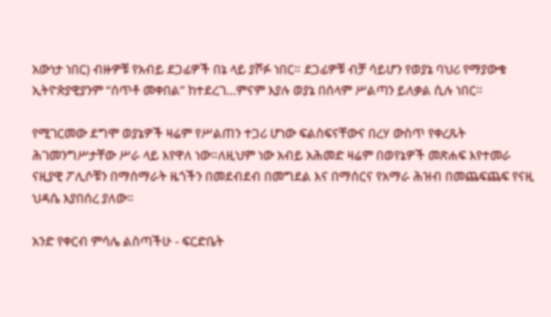አውነታ ነበር) ብዙዎቹ የአብይ ደጋፊዎች በኔ ላይ ያሾፉ ነበር። ደጋፊዎቹ ብቻ ሳይሆን የወያኔ ባህሪ የማያውቁ ኢትዮጵያዊያንም “ሰጥቶ መቀበል” ከተደረገ…ምናም እያሉ ወያኔ በሰላም ሥልጣን ይለቃል ሲሉ ነበር።

የሚገርመው ደግሞ ወያኔዎች ዛሬም የሥልጠን ተጋሪ ሆነው ፍልስፍናቸውና በረሃ ውስጥ የቀረጹት ሕገመንግሥታቸው ሥራ ላይ እየዋለ ነው።ለዚህም ነው አብይ አሕመድ ዛሬም በወየኔዎች መጽሐፍ እየተመራ ናዚያዊ ፖሊሶቹን በማሰማራት ዜጎችን በመደብደብ በመግደል እና በማሰርና የአማራ ሕዝብ በመጨፍጨፍ የናዚ ህዳሴ እያበሰረ ያለው።

አንድ የቀርብ ምሳሌ ልስጣችሁ - ፍርድቤት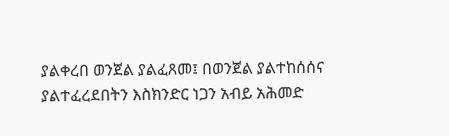ያልቀረበ ወንጀል ያልፈጸመ፤ በወንጀል ያልተከሰሰና ያልተፈረደበትን እስክንድር ነጋን አብይ አሕመድ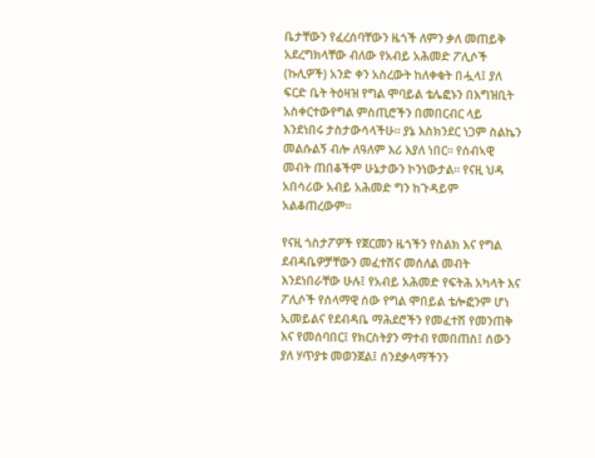ቤታቸውን የፈረሰባቸውን ዜጎች ለምን ቃለ መጠይቅ አደረግክላቸው ብለው የአብይ አሕመድ ፖሊሶች (ኩሊዎች) አንድ ቀን አስረውት ከለቀቁት በሗላ፤ ያለ ፍርድ ቤት ትዕዛዝ የግል ሞባይል ቴሌፎኑን በእግዝቢት አስቀርተውየግል ምስጢሮችን በመበርብር ላይ እንደነበሩ ታስታውሳላችሁ። ያኔ እስክንደር ነጋም ስልኬን መልሱልኝ ብሎ ለዓለም እሪ እያለ ነበር። የሰብኣዊ መብት ጠበቆችም ሁኔታውን ኮንነውታል። የናዚ ህዳ አበሳሪው አብይ አሕመድ ግን ከጉዳይም አልቆጠረውም።

የናዚ ጎስታፖዎች የጀርመን ዜጎችን የስልክ እና የግል ደብዳቤዎቻቸውን መፈተሽና መሰለል መብት እንደነበራቸው ሁሉ፤ የአብይ አሕመድ የፍትሕ አካላት እና ፖሊሶች የሰላማዊ ሰው የግል ሞበይል ቴሎፎንም ሆነ ኢመይልና የደብዳቤ ማሕደሮችን የመፈተሽ የመንጠቅ እና የመሰባበር፤ የክርስትያን ማተብ የመበጠስ፤ ሰውን ያለ ሃጥያቱ መወንጀል፤ ሰንደቃላማችንን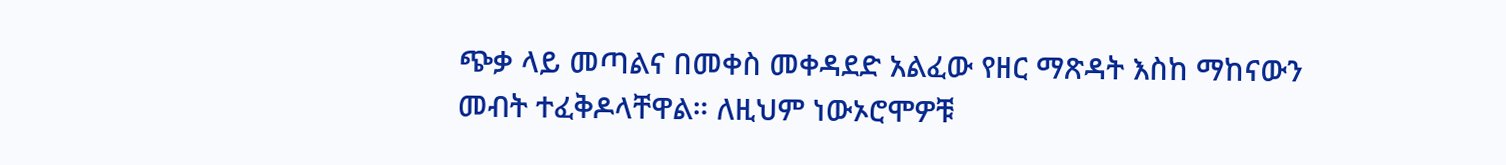ጭቃ ላይ መጣልና በመቀስ መቀዳደድ አልፈው የዘር ማጽዳት እስከ ማከናውን መብት ተፈቅዶላቸዋል። ለዚህም ነውኦሮሞዎቹ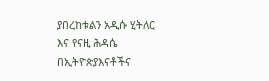ያበረከቱልን አዲሱ ሂትለር እና የናዚ ሕዳሴ በኢትዮጵያእናቶችና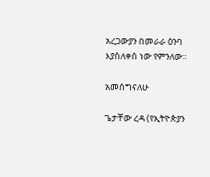አረጋውያን በመራራ ዕንባ እያስለቀሰ ነው የምንለው።

አመሰግናለሁ

ጌታቸው ረዳ (የኢትዮጵያን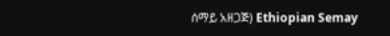ሰማይ አዘጋጅ) Ethiopian Semay